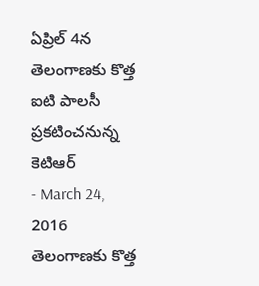ఏప్రిల్ 4న తెలంగాణకు కొత్త ఐటి పాలసీ ప్రకటించనున్న కెటిఆర్
- March 24, 2016
తెలంగాణకు కొత్త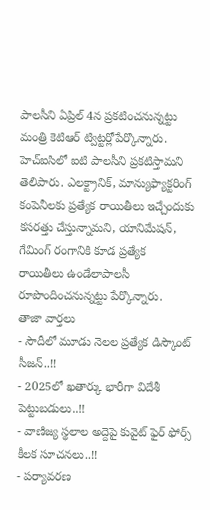పాలసీని ఏప్రిల్ 4న ప్రకటించనున్నట్టు మంత్రి కెటిఆర్ ట్విట్టర్లోపేర్కొన్నారు. హెచ్ఐసిలో ఐటి పాలసీని ప్రకటిస్తామని తెలిపారు. ఎలక్ట్రానిక్, మాన్యుఫ్యాక్టరింగ్ కంపెనీలకు ప్రత్యేక రాయితీలు ఇచ్చేందుకు కసరత్తు చేస్తున్నామని, యానిమేషన్, గేమింగ్ రంగానికి కూడ ప్రత్యేక రాయితీలు ఉండేలాపాలసీ రూపొందించనున్నట్టు పేర్కొన్నారు.
తాజా వార్తలు
- సౌదీలో మూడు నెలల ప్రత్యేక డిస్కౌంట్ సీజన్..!!
- 2025లో ఖతార్కు భారీగా విదేశీ పెట్టుబడులు..!!
- వాణిజ్య స్థలాల అద్దెపై కువైట్ ఫైర్ ఫోర్స్ కీలక సూచనలు..!!
- పర్యావరణ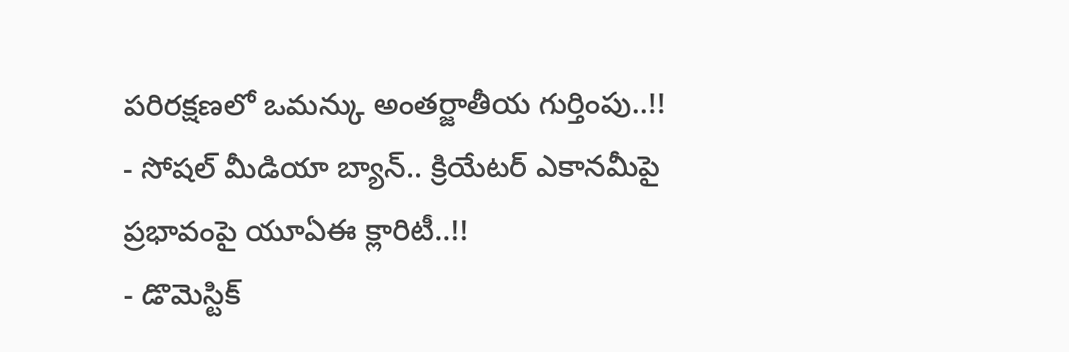పరిరక్షణలో ఒమన్కు అంతర్జాతీయ గుర్తింపు..!!
- సోషల్ మీడియా బ్యాన్.. క్రియేటర్ ఎకానమీపై ప్రభావంపై యూఏఈ క్లారిటీ..!!
- డొమెస్టిక్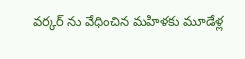వర్కర్ ను వేధించిన మహిళకు మూడేళ్ల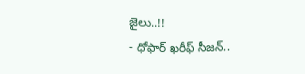జైలు..!!
- ధోఫార్ ఖరీఫ్ సీజన్..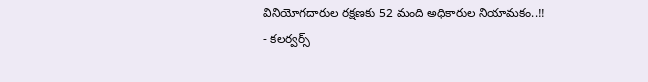వినియోగదారుల రక్షణకు 52 మంది అధికారుల నియామకం..!!
- కలర్వర్స్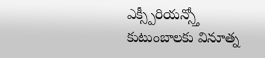ఎక్స్పీరియన్స్తో కుటుంబాలకు వినూత్న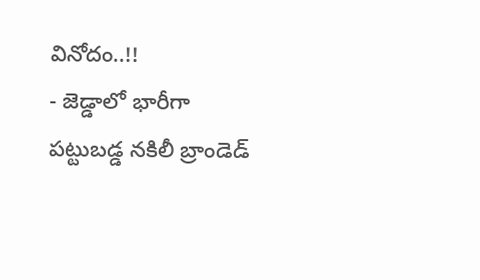వినోదం..!!
- జెడ్డాలో భారీగా పట్టుబడ్డ నకిలీ బ్రాండెడ్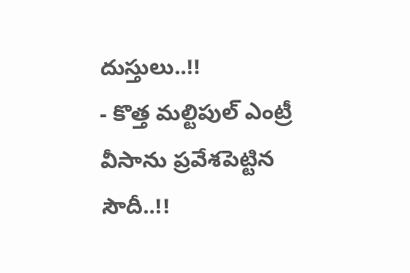దుస్తులు..!!
- కొత్త మల్టిపుల్ ఎంట్రీ వీసాను ప్రవేశపెట్టిన సౌదీ..!!